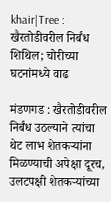khair|Tree : खैरतोडीवरील निर्बंध शिथिल; चोरीच्या घटनांमध्ये वाढ

मंडणगड : खैरतोडीवरील निर्बंध उठल्याने त्यांचा थेट लाभ शेतकऱ्यांना मिळण्याची अपेक्षा दूरच, उलटपक्षी शेतकऱ्यांच्या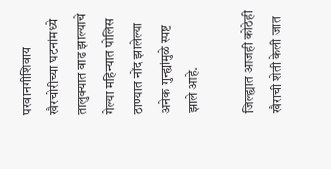परवानगीशिवाय खैरचोरीच्या घटनांमध्ये तालुक्यात वाढ झाल्याचे गेल्या महिन्यात पोलिस ठाण्यात नोंद झालेल्या अनेक गुन्ह्यांमुळे स्पष्ट झाले आहे.

जिल्ह्यात आजही कोठेही खैराची शेती केली जात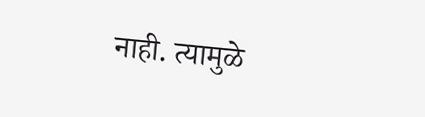नाही. त्यामुळे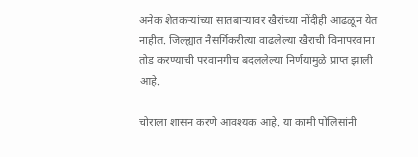अनेक शेतकऱ्यांच्या सातबाऱ्यावर खैरांच्या नोंदीही आढळून येत नाहीत. जिल्ह्यात नैसर्गिकरीत्या वाढलेल्या खैराची विनापरवाना तोड करण्याची परवानगीच बदललेल्या निर्णयामुळे प्राप्त झाली आहे.

चोराला शासन करणे आवश्यक आहे. या कामी पोलिसांनी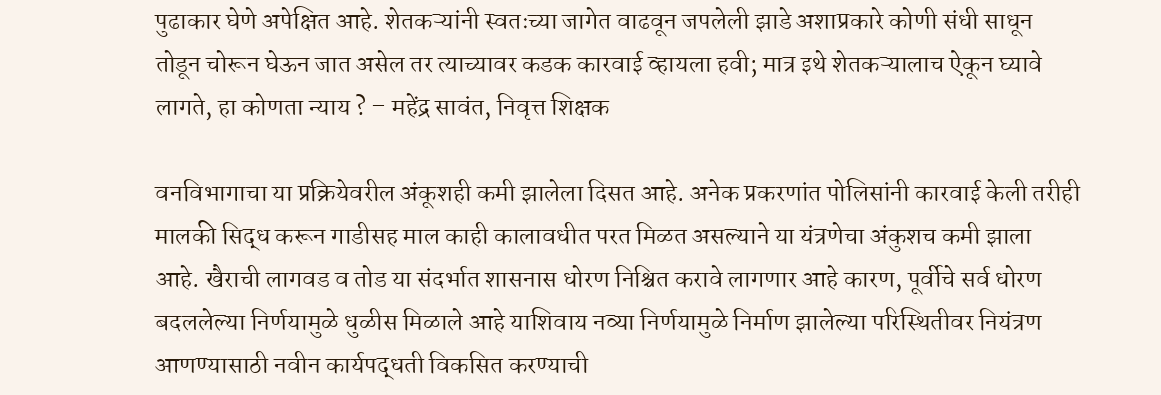पुढाकार घेणे अपेक्षित आहे. शेतकऱ्यांनी स्वतःच्या जागेत वाढवून जपलेली झाडे अशाप्रकारे कोणी संधी साधून तोडून चोरून घेऊन जात असेल तर त्याच्यावर कडक कारवाई व्हायला हवी; मात्र इथे शेतकऱ्यालाच ऐकून घ्यावे लागते, हा कोणता न्याय ? – महेंद्र सावंत, निवृत्त शिक्षक

वनविभागाचा या प्रक्रियेवरील अंकूशही कमी झालेला दिसत आहे. अनेक प्रकरणांत पोलिसांनी कारवाई केली तरीही मालकी सिद्ध करून गाडीसह माल काही कालावधीत परत मिळत असल्याने या यंत्रणेचा अंकुशच कमी झाला आहे. खैराची लागवड व तोड या संदर्भात शासनास धोरण निश्चित करावे लागणार आहे कारण, पूर्वीचे सर्व धोरण बदललेल्या निर्णयामुळे धुळीस मिळाले आहे याशिवाय नव्या निर्णयामुळे निर्माण झालेल्या परिस्थितीवर नियंत्रण आणण्यासाठी नवीन कार्यपद्धती विकसित करण्याची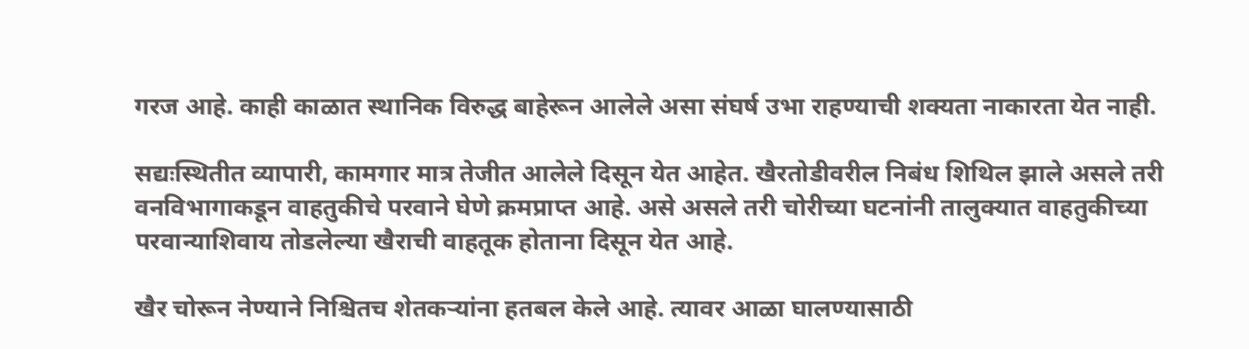गरज आहे. काही काळात स्थानिक विरुद्ध बाहेरून आलेले असा संघर्ष उभा राहण्याची शक्यता नाकारता येत नाही.

सद्यःस्थितीत व्यापारी, कामगार मात्र तेजीत आलेले दिसून येत आहेत. खैरतोडीवरील निबंध शिथिल झाले असले तरी वनविभागाकडून वाहतुकीचे परवाने घेणे क्रमप्राप्त आहे. असे असले तरी चोरीच्या घटनांनी तालुक्यात वाहतुकीच्या परवान्याशिवाय तोडलेल्या खैराची वाहतूक होताना दिसून येत आहे.

खैर चोरून नेण्याने निश्चितच शेतकऱ्यांना हतबल केले आहे. त्यावर आळा घालण्यासाठी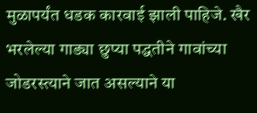मुळापर्यंत धडक कारवाई झाली पाहिजे. खैर भरलेल्या गाड्या छुप्या पद्धतीने गावांच्या जोडरस्त्याने जात असल्याने या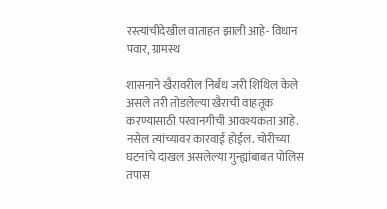रस्त्यांचीदेखील वाताहत झाली आहे- विधान पवार, ग्रामस्थ

शासनाने खैरावरील निर्बंध जरी शिथिल केले असले तरी तोडलेल्या खैराची वाहतूक करण्यासाठी परवानगीची आवश्यकता आहे. नसेल त्यांच्यावर कारवाई होईल. चोरीच्या घटनांचे दाखल असलेल्या गुन्ह्यांबाबत पोलिस तपास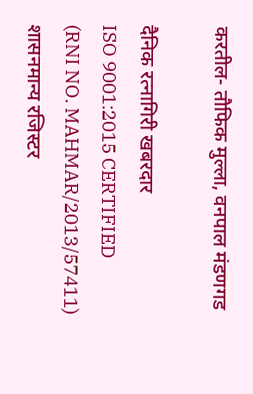करतील- तौफिक मुल्ला, वनपाल मंडणगड

दैनिक रत्नागिरी खबरदार
ISO 9001:2015 CERTIFIED
(RNI NO. MAHMAR/2013/57411)
शासनमान्य रजिस्टर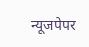न्यूजपेपर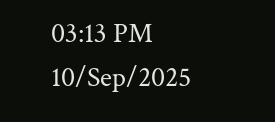03:13 PM 10/Sep/2025